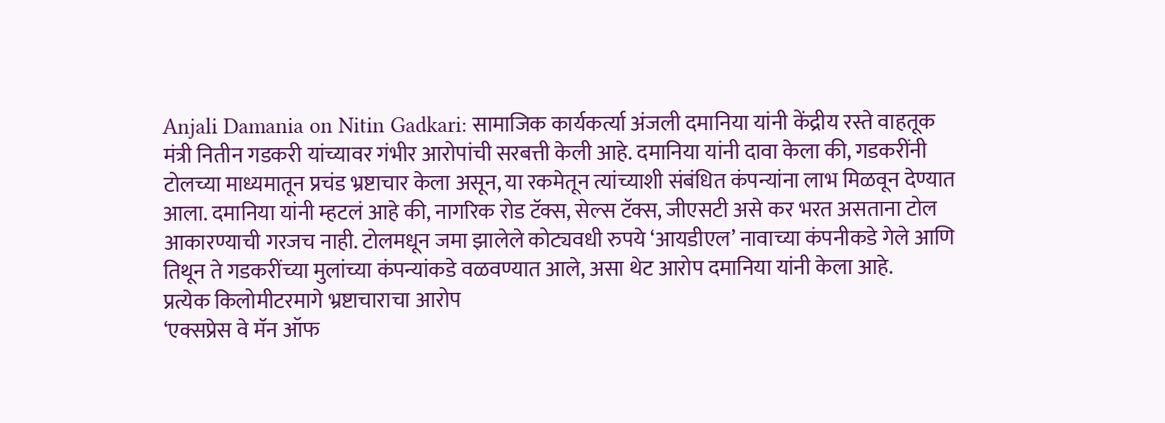Anjali Damania on Nitin Gadkari: सामाजिक कार्यकर्त्या अंजली दमानिया यांनी केंद्रीय रस्ते वाहतूक मंत्री नितीन गडकरी यांच्यावर गंभीर आरोपांची सरबत्ती केली आहे. दमानिया यांनी दावा केला की, गडकरींनी टोलच्या माध्यमातून प्रचंड भ्रष्टाचार केला असून, या रकमेतून त्यांच्याशी संबंधित कंपन्यांना लाभ मिळवून देण्यात आला. दमानिया यांनी म्हटलं आहे की, नागरिक रोड टॅक्स, सेल्स टॅक्स, जीएसटी असे कर भरत असताना टोल आकारण्याची गरजच नाही. टोलमधून जमा झालेले कोट्यवधी रुपये ‘आयडीएल’ नावाच्या कंपनीकडे गेले आणि तिथून ते गडकरींच्या मुलांच्या कंपन्यांकडे वळवण्यात आले, असा थेट आरोप दमानिया यांनी केला आहे.
प्रत्येक किलोमीटरमागे भ्रष्टाचाराचा आरोप
‘एक्सप्रेस वे मॅन ऑफ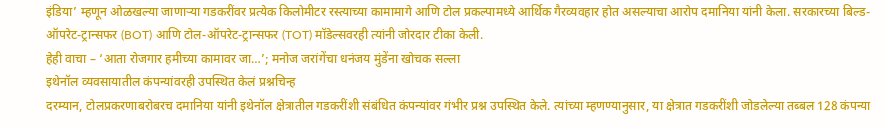इंडिया’ म्हणून ओळखल्या जाणाऱ्या गडकरींवर प्रत्येक किलोमीटर रस्त्याच्या कामामागे आणि टोल प्रकल्पामध्ये आर्थिक गैरव्यवहार होत असल्याचा आरोप दमानिया यांनी केला. सरकारच्या बिल्ड-ऑपरेट-ट्रान्सफर (BOT) आणि टोल-ऑपरेट-ट्रान्सफर (TOT) मॉडेल्सवरही त्यांनी जोरदार टीका केली.
हेही वाचा – ‘आता रोजगार हमीच्या कामावर जा…’; मनोज जरांगेंचा धनंजय मुंडेंना खोचक सल्ला
इथेनॉल व्यवसायातील कंपन्यांवरही उपस्थित केलं प्रश्नचिन्ह
दरम्यान, टोलप्रकरणाबरोबरच दमानिया यांनी इथेनॉल क्षेत्रातील गडकरींशी संबंधित कंपन्यांवर गंभीर प्रश्न उपस्थित केले. त्यांच्या म्हणण्यानुसार, या क्षेत्रात गडकरींशी जोडलेल्या तब्बल 128 कंपन्या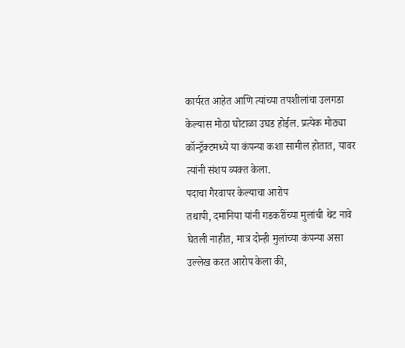कार्यरत आहेत आणि त्यांच्या तपशीलांचा उलगडा केल्यास मोठा घोटाळा उघड होईल. प्रत्येक मोठ्या कॉन्ट्रॅक्टमध्ये या कंपन्या कशा सामील होतात, यावर त्यांनी संशय व्यक्त केला.
पदाचा गैरवापर केल्याचा आरोप
तथापी, दमानिया यांनी गडकरींच्या मुलांची थेट नावे घेतली नाहीत, मात्र दोन्ही मुलांच्या कंपन्या असा उल्लेख करत आरोप केला की,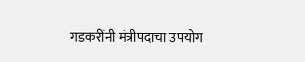गडकरींनी मंत्रीपदाचा उपयोग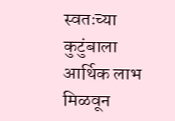स्वतःच्या कुटुंबाला आर्थिक लाभ मिळवून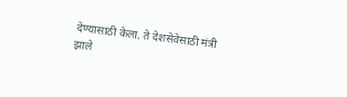देण्यासाठी केला. ते देशसेवेसाठी मंत्री झाले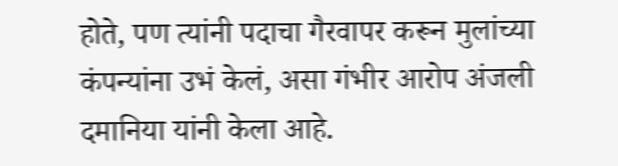होते, पण त्यांनी पदाचा गैरवापर करून मुलांच्या कंपन्यांना उभं केलं, असा गंभीर आरोप अंजली दमानिया यांनी केला आहे.